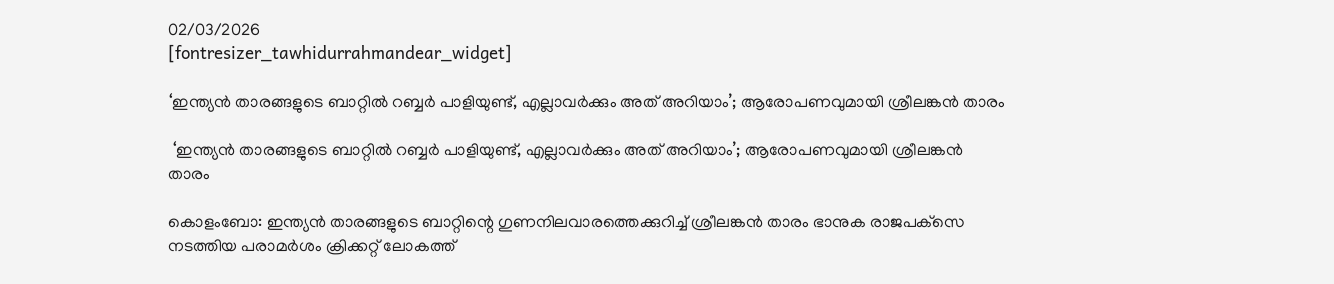02/03/2026
[fontresizer_tawhidurrahmandear_widget]

‘ഇന്ത്യൻ താരങ്ങളുടെ ബാറ്റിൽ റബ്ബർ പാളിയുണ്ട്, എല്ലാവർക്കും അത് അറിയാം’; ആരോപണവുമായി ശ്രീലങ്കൻ താരം

 ‘ഇന്ത്യൻ താരങ്ങളുടെ ബാറ്റിൽ റബ്ബർ പാളിയുണ്ട്, എല്ലാവർക്കും അത് അറിയാം’; ആരോപണവുമായി ശ്രീലങ്കൻ താരം

കൊളംബോ: ഇന്ത്യൻ താരങ്ങളുടെ ബാറ്റിന്റെ ഗുണനിലവാരത്തെക്കുറിച്ച് ശ്രീലങ്കൻ താരം ഭാനുക രാജപക്‌സെ നടത്തിയ പരാമർശം ക്രിക്കറ്റ് ലോകത്ത്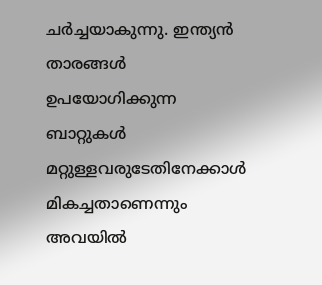ചർച്ചയാകുന്നു. ഇന്ത്യൻ താരങ്ങൾ ഉപയോഗിക്കുന്ന ബാറ്റുകൾ മറ്റുള്ളവരുടേതിനേക്കാൾ മികച്ചതാണെന്നും അവയിൽ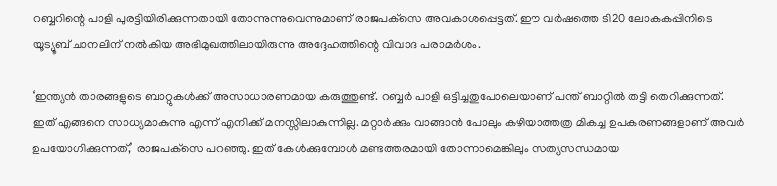റബ്ബറിന്റെ പാളി പുരട്ടിയിരിക്കുന്നതായി തോന്നുന്നുവെന്നുമാണ് രാജപക്‌സെ അവകാശപ്പെട്ടത്. ഈ വർഷത്തെ ടി20 ലോകകപ്പിനിടെ യൂട്യൂബ് ചാനലിന് നൽകിയ അഭിമുഖത്തിലായിരുന്നു അദ്ദേഹത്തിന്റെ വിവാദ പരാമർശം.

‘ഇന്ത്യൻ താരങ്ങളുടെ ബാറ്റുകൾക്ക് അസാധാരണമായ കരുത്തുണ്ട്. റബ്ബർ പാളി ഒട്ടിച്ചതുപോലെയാണ് പന്ത് ബാറ്റിൽ തട്ടി തെറിക്കുന്നത്. ഇത് എങ്ങനെ സാധ്യമാകുന്നു എന്ന് എനിക്ക് മനസ്സിലാകുന്നില്ല. മറ്റാർക്കും വാങ്ങാൻ പോലും കഴിയാത്തത്ര മികച്ച ഉപകരണങ്ങളാണ് അവർ ഉപയോഗിക്കുന്നത്,’ രാജപക്‌സെ പറഞ്ഞു. ഇത് കേൾക്കുമ്പോൾ മണ്ടത്തരമായി തോന്നാമെങ്കിലും സത്യസന്ധമായ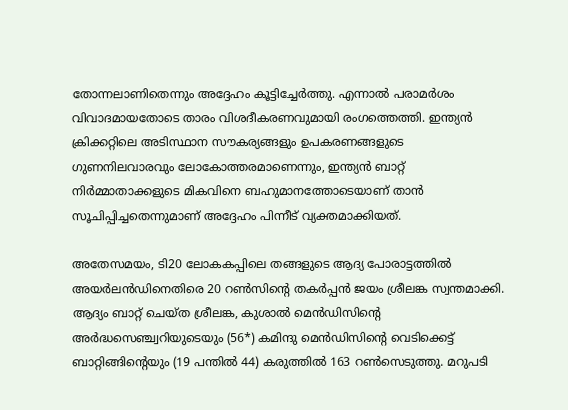തോന്നലാണിതെന്നും അദ്ദേഹം കൂട്ടിച്ചേർത്തു. എന്നാൽ പരാമർശം വിവാദമായതോടെ താരം വിശദീകരണവുമായി രംഗത്തെത്തി. ഇന്ത്യൻ ക്രിക്കറ്റിലെ അടിസ്ഥാന സൗകര്യങ്ങളും ഉപകരണങ്ങളുടെ ഗുണനിലവാരവും ലോകോത്തരമാണെന്നും, ഇന്ത്യൻ ബാറ്റ് നിർമ്മാതാക്കളുടെ മികവിനെ ബഹുമാനത്തോടെയാണ് താൻ സൂചിപ്പിച്ചതെന്നുമാണ് അദ്ദേഹം പിന്നീട് വ്യക്തമാക്കിയത്.

അതേസമയം, ടി20 ലോകകപ്പിലെ തങ്ങളുടെ ആദ്യ പോരാട്ടത്തിൽ അയർലൻഡിനെതിരെ 20 റൺസിന്റെ തകർപ്പൻ ജയം ശ്രീലങ്ക സ്വന്തമാക്കി. ആദ്യം ബാറ്റ് ചെയ്ത ശ്രീലങ്ക, കുശാൽ മെൻഡിസിന്റെ അർദ്ധസെഞ്ച്വറിയുടെയും (56*) കമിന്ദു മെൻഡിസിന്റെ വെടിക്കെട്ട് ബാറ്റിങ്ങിന്റെയും (19 പന്തിൽ 44) കരുത്തിൽ 163 റൺസെടുത്തു. മറുപടി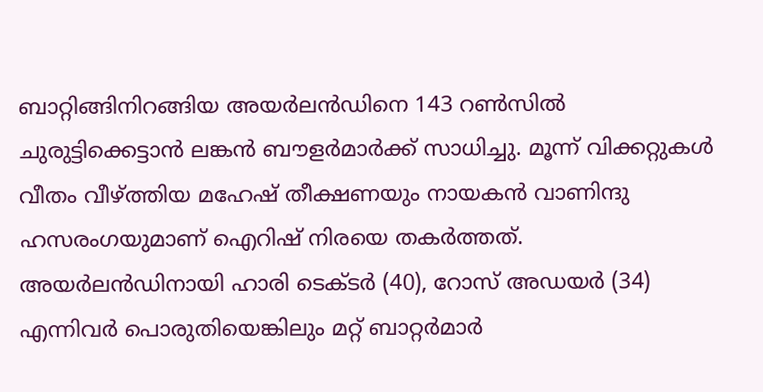ബാറ്റിങ്ങിനിറങ്ങിയ അയർലൻഡിനെ 143 റൺസിൽ ചുരുട്ടിക്കെട്ടാൻ ലങ്കൻ ബൗളർമാർക്ക് സാധിച്ചു. മൂന്ന് വിക്കറ്റുകൾ വീതം വീഴ്ത്തിയ മഹേഷ് തീക്ഷണയും നായകൻ വാണിന്ദു ഹസരംഗയുമാണ് ഐറിഷ് നിരയെ തകർത്തത്. അയർലൻഡിനായി ഹാരി ടെക്ടർ (40), റോസ് അഡയർ (34) എന്നിവർ പൊരുതിയെങ്കിലും മറ്റ് ബാറ്റർമാർ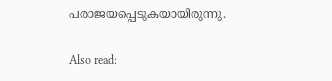പരാജയപ്പെടുകയായിരുന്നു.

Also read: